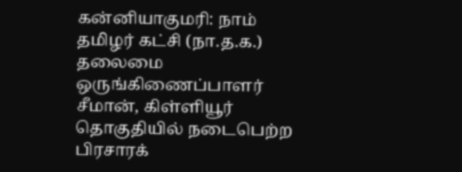கன்னியாகுமரி: நாம் தமிழர் கட்சி (நா.த.க.) தலைமை ஒருங்கிணைப்பாளர் சீமான், கிள்ளியூர் தொகுதியில் நடைபெற்ற பிரசாரக்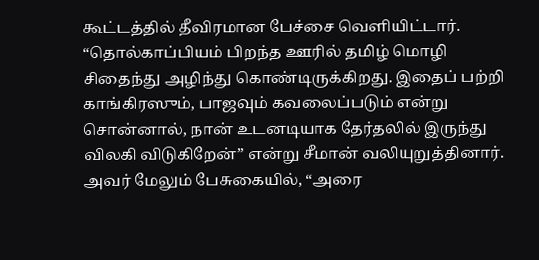கூட்டத்தில் தீவிரமான பேச்சை வெளியிட்டார். “தொல்காப்பியம் பிறந்த ஊரில் தமிழ் மொழி சிதைந்து அழிந்து கொண்டிருக்கிறது. இதைப் பற்றி காங்கிரஸும், பாஜவும் கவலைப்படும் என்று சொன்னால், நான் உடனடியாக தேர்தலில் இருந்து விலகி விடுகிறேன்” என்று சீமான் வலியுறுத்தினார்.
அவர் மேலும் பேசுகையில், “அரை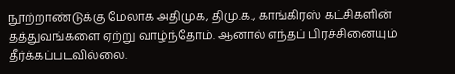நூற்றாண்டுக்கு மேலாக அதிமுக, திமு.க., காங்கிரஸ் கட்சிகளின் தத்துவங்களை ஏற்று வாழ்ந்தோம். ஆனால் எந்தப் பிரச்சினையும் தீர்க்கப்படவில்லை.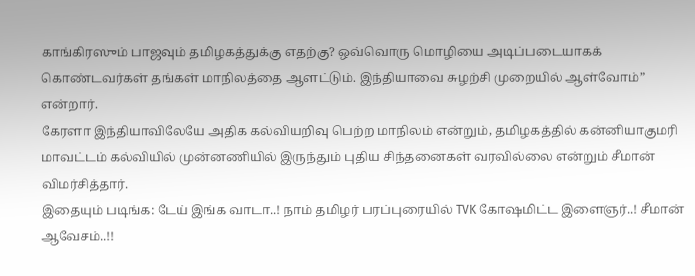காங்கிரஸும் பாஜவும் தமிழகத்துக்கு எதற்கு? ஒவ்வொரு மொழியை அடிப்படையாகக் கொண்டவர்கள் தங்கள் மாநிலத்தை ஆளட்டும். இந்தியாவை சுழற்சி முறையில் ஆள்வோம்” என்றார்.
கேரளா இந்தியாவிலேயே அதிக கல்வியறிவு பெற்ற மாநிலம் என்றும், தமிழகத்தில் கன்னியாகுமரி மாவட்டம் கல்வியில் முன்னணியில் இருந்தும் புதிய சிந்தனைகள் வரவில்லை என்றும் சீமான் விமர்சித்தார்.
இதையும் படிங்க: டேய் இங்க வாடா..! நாம் தமிழர் பரப்புரையில் TVK கோஷமிட்ட இளைஞர்..! சீமான் ஆவேசம்..!!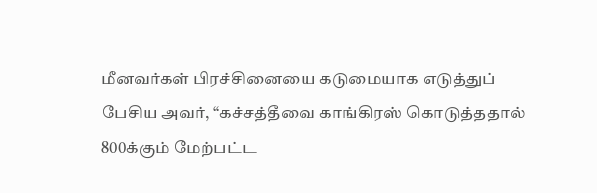மீனவர்கள் பிரச்சினையை கடுமையாக எடுத்துப் பேசிய அவர், “கச்சத்தீவை காங்கிரஸ் கொடுத்ததால் 800க்கும் மேற்பட்ட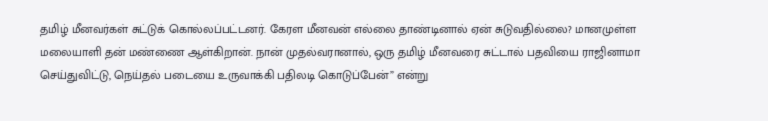தமிழ் மீனவர்கள் சுட்டுக் கொல்லப்பட்டனர். கேரள மீனவன் எல்லை தாண்டினால் ஏன் சுடுவதில்லை? மானமுள்ள மலையாளி தன் மண்ணை ஆள்கிறான். நான் முதல்வரானால், ஒரு தமிழ் மீனவரை சுட்டால் பதவியை ராஜினாமா செய்துவிட்டு, நெய்தல் படையை உருவாக்கி பதிலடி கொடுப்பேன்” என்று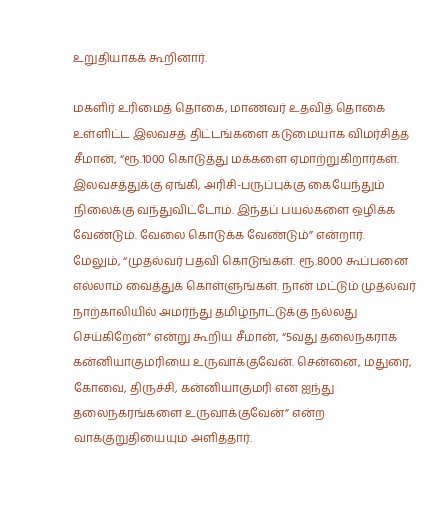உறுதியாகக் கூறினார்.

மகளிர் உரிமைத் தொகை, மாணவர் உதவித் தொகை உள்ளிட்ட இலவசத் திட்டங்களை கடுமையாக விமர்சித்த சீமான், “ரூ.1000 கொடுத்து மக்களை ஏமாற்றுகிறார்கள். இலவசத்துக்கு ஏங்கி, அரிசி-பருப்புக்கு கையேந்தும் நிலைக்கு வந்துவிட்டோம். இந்தப் பயல்களை ஒழிக்க வேண்டும். வேலை கொடுக்க வேண்டும்” என்றார்.
மேலும், “முதல்வர் பதவி கொடுங்கள். ரூ.8000 கூப்பனை எல்லாம் வைத்துக் கொள்ளுங்கள். நான் மட்டும் முதல்வர் நாற்காலியில் அமர்ந்து தமிழ்நாட்டுக்கு நல்லது செய்கிறேன்” என்று கூறிய சீமான், “5வது தலைநகராக கன்னியாகுமரியை உருவாக்குவேன். சென்னை, மதுரை, கோவை, திருச்சி, கன்னியாகுமரி என ஐந்து தலைநகரங்களை உருவாக்குவேன்” என்ற வாக்குறுதியையும் அளித்தார்.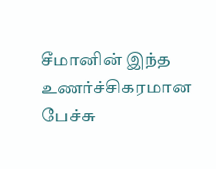சீமானின் இந்த உணர்ச்சிகரமான பேச்சு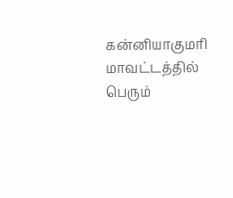கன்னியாகுமரி மாவட்டத்தில் பெரும்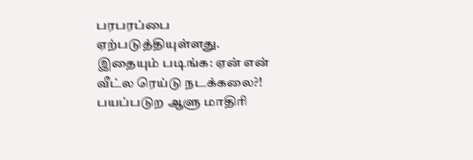பரபரப்பை ஏற்படுத்தியுள்ளது.
இதையும் படிங்க: ஏன் என் வீட்ல ரெய்டு நடக்கலை?! பயப்படுற ஆளு மாதிரி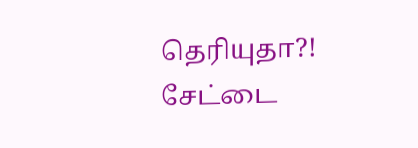தெரியுதா?! சேட்டை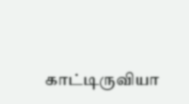காட்டிருவியா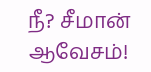நீ? சீமான் ஆவேசம்!